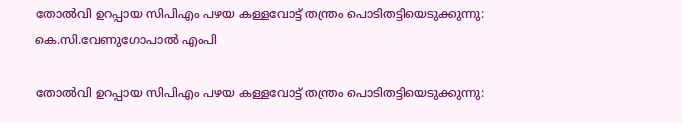തോല്‍വി ഉറപ്പായ സിപിഎം പഴയ കള്ളവോട്ട് തന്ത്രം പൊടിതട്ടിയെടുക്കുന്നു: കെ.സി.വേണുഗോപാല്‍ എംപി

തോല്‍വി ഉറപ്പായ സിപിഎം പഴയ കള്ളവോട്ട് തന്ത്രം പൊടിതട്ടിയെടുക്കുന്നു: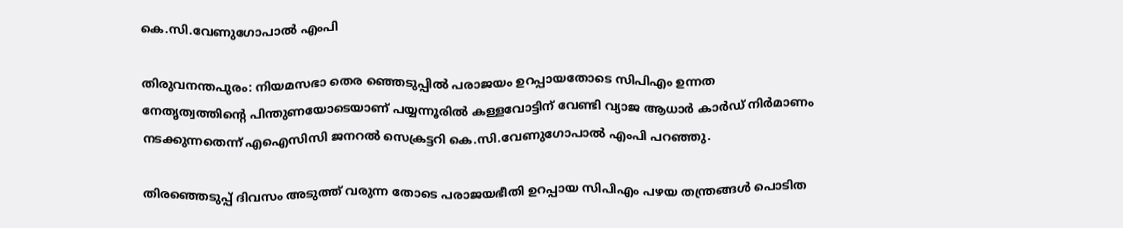കെ.സി.വേണുഗോപാല്‍ എംപി

തിരുവനന്തപുരം: നിയമസഭാ തെര ഞ്ഞെടുപ്പില്‍ പരാജയം ഉറപ്പായതോടെ സിപിഎം ഉന്നത നേതൃത്വത്തിന്റെ പിന്തുണയോടെയാണ് പയ്യന്നൂരില്‍ കള്ളവോട്ടിന് വേണ്ടി വ്യാജ ആധാര്‍ കാര്‍ഡ് നിര്‍മാണം നടക്കുന്നതെന്ന് എഐസിസി ജനറല്‍ സെക്രട്ടറി കെ.സി.വേണുഗോപാല്‍ എംപി പറഞ്ഞു.

തിരഞ്ഞെടുപ്പ് ദിവസം അടുത്ത് വരുന്ന തോടെ പരാജയഭീതി ഉറപ്പായ സിപിഎം പഴയ തന്ത്രങ്ങള്‍ പൊടിത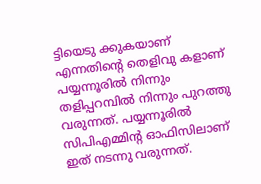ട്ടിയെടു ക്കുകയാണ് എന്നതിന്റെ തെളിവു കളാണ് പയ്യന്നൂരില്‍ നിന്നും തളിപ്പറമ്പില്‍ നിന്നും പുറത്തു വരുന്നത്. പയ്യന്നൂരില്‍ സിപിഎമ്മിന്റ ഓഫിസിലാണ് ഇത് നടന്നു വരുന്നത്.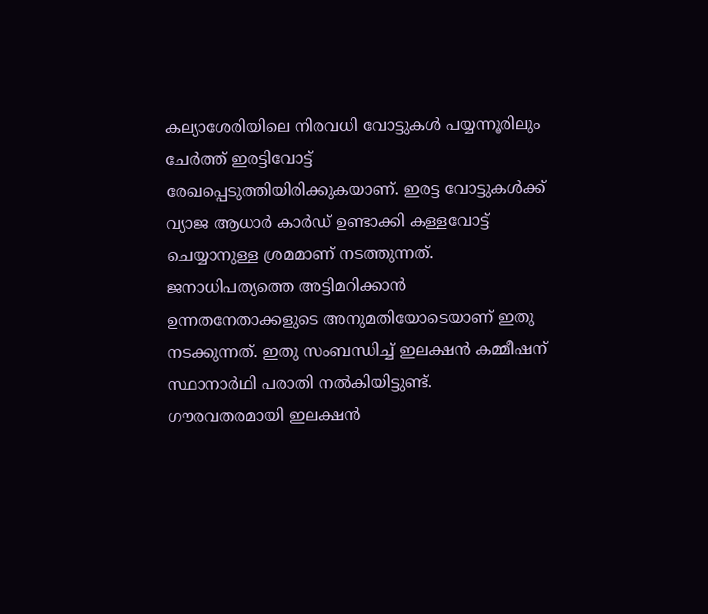കല്യാശേരിയിലെ നിരവധി വോട്ടുകള്‍ പയ്യന്നൂരിലും ചേര്‍ത്ത് ഇരട്ടിവോട്ട് രേഖപ്പെടുത്തിയിരിക്കുകയാണ്. ഇരട്ട വോട്ടുകള്‍ക്ക് വ്യാജ ആധാര്‍ കാര്‍ഡ് ഉണ്ടാക്കി കള്ളവോട്ട് ചെയ്യാനുള്ള ശ്രമമാണ് നടത്തുന്നത്. ജനാധിപത്യത്തെ അട്ടിമറിക്കാന്‍ ഉന്നതനേതാക്കളുടെ അനുമതിയോടെയാണ് ഇതു നടക്കുന്നത്. ഇതു സംബന്ധിച്ച് ഇലക്ഷന്‍ കമ്മീഷന് സ്ഥാനാര്‍ഥി പരാതി നല്‍കിയിട്ടുണ്ട്. ഗൗരവതരമായി ഇലക്ഷന്‍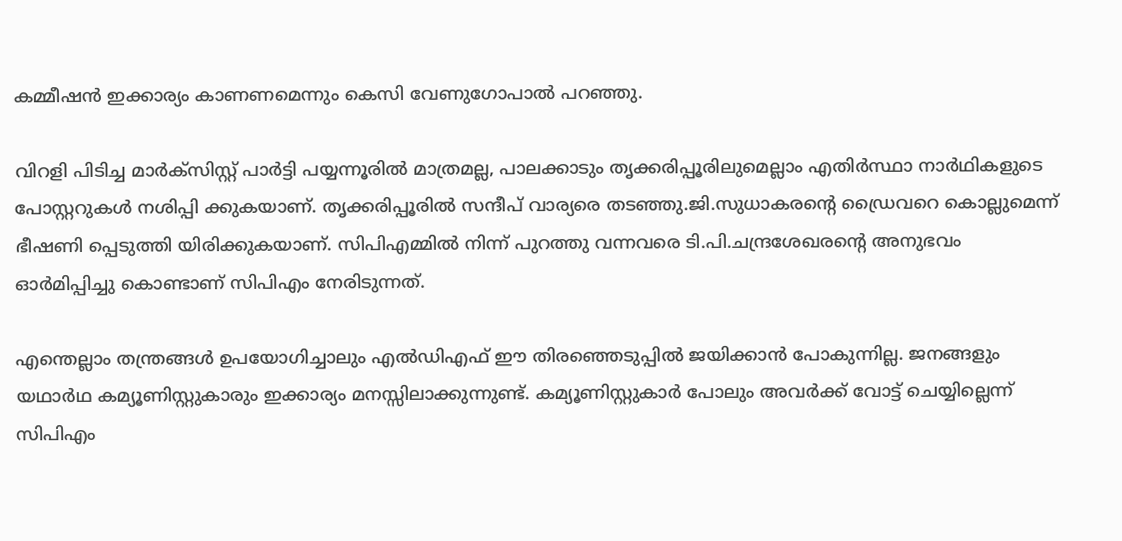കമ്മീഷന്‍ ഇക്കാര്യം കാണണമെന്നും കെസി വേണുഗോപാല്‍ പറഞ്ഞു.

വിറളി പിടിച്ച മാര്‍ക്സിസ്റ്റ് പാര്‍ട്ടി പയ്യന്നൂരില്‍ മാത്രമല്ല, പാലക്കാടും തൃക്കരിപ്പൂരിലുമെല്ലാം എതിര്‍സ്ഥാ നാര്‍ഥികളുടെ പോസ്റ്ററുകള്‍ നശിപ്പി ക്കുകയാണ്. തൃക്കരിപ്പൂരില്‍ സന്ദീപ് വാര്യരെ തടഞ്ഞു.ജി.സുധാകരന്റെ ഡ്രൈവറെ കൊല്ലുമെന്ന് ഭീഷണി പ്പെടുത്തി യിരിക്കുകയാണ്. സിപിഎമ്മില്‍ നിന്ന് പുറത്തു വന്നവരെ ടി.പി.ചന്ദ്രശേഖരന്റെ അനുഭവം ഓര്‍മിപ്പിച്ചു കൊണ്ടാണ് സിപിഎം നേരിടുന്നത്.

എന്തെല്ലാം തന്ത്രങ്ങള്‍ ഉപയോഗിച്ചാലും എല്‍ഡിഎഫ് ഈ തിരഞ്ഞെടുപ്പില്‍ ജയിക്കാന്‍ പോകുന്നില്ല. ജനങ്ങളും യഥാര്‍ഥ കമ്യൂണിസ്റ്റുകാരും ഇക്കാര്യം മനസ്സിലാക്കുന്നുണ്ട്. കമ്യൂണിസ്റ്റുകാര്‍ പോലും അവര്‍ക്ക് വോട്ട് ചെയ്യില്ലെന്ന് സിപിഎം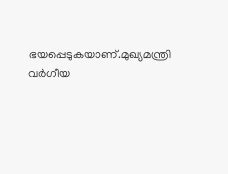ഭയപ്പെടുകയാണ്.മുഖ്യമന്ത്രി വര്‍ഗീയ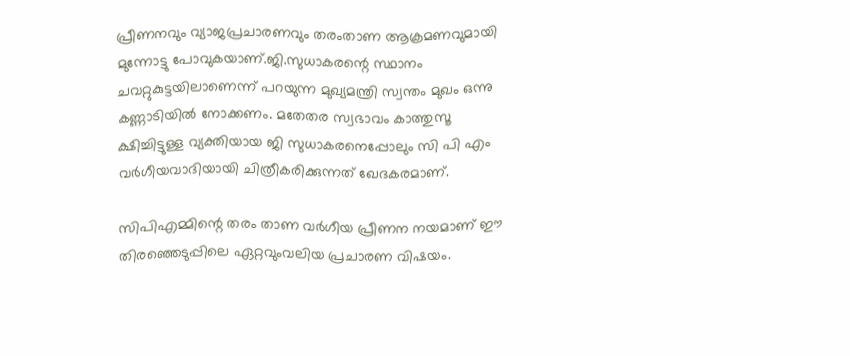പ്രീണനവും വ്യാജപ്രചാരണവും തരംതാണ ആക്രമണവുമായി മുന്നോട്ടു പോവുകയാണ്.ജി.സുധാകരന്റെ സ്ഥാനം ചവറ്റുകുട്ടയിലാണെന്ന് പറയുന്ന മുഖ്യമന്ത്രി സ്വന്തം മുഖം ഒന്നു കണ്ണാടിയില്‍ നോക്കണം. മതേതര സ്വഭാവം കാത്തുസൂ ക്ഷിച്ചിട്ടുള്ള വ്യക്തിയായ ജി സുധാകരനെപ്പോലും സി പി എം വര്‍ഗീയവാദിയായി ചിത്രീകരിക്കുന്നത് ഖേദകരമാണ്.

സിപിഎമ്മിന്റെ തരം താണ വര്‍ഗീയ പ്രീണന നയമാണ് ഈ തിരഞ്ഞെടുപ്പിലെ ഏറ്റവുംവലിയ പ്രചാരണ വിഷയം.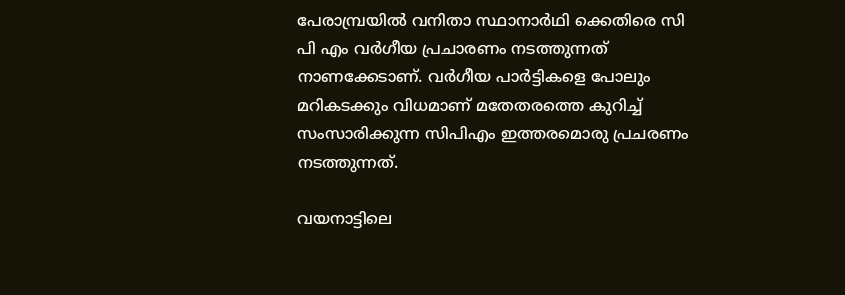പേരാമ്പ്രയില്‍ വനിതാ സ്ഥാനാര്‍ഥി ക്കെതിരെ സി പി എം വര്‍ഗീയ പ്രചാരണം നടത്തുന്നത് നാണക്കേടാണ്. വര്‍ഗീയ പാര്‍ട്ടികളെ പോലും മറികടക്കും വിധമാണ് മതേതരത്തെ കുറിച്ച് സംസാരിക്കുന്ന സിപിഎം ഇത്തരമൊരു പ്രചരണം നടത്തുന്നത്.

വയനാട്ടിലെ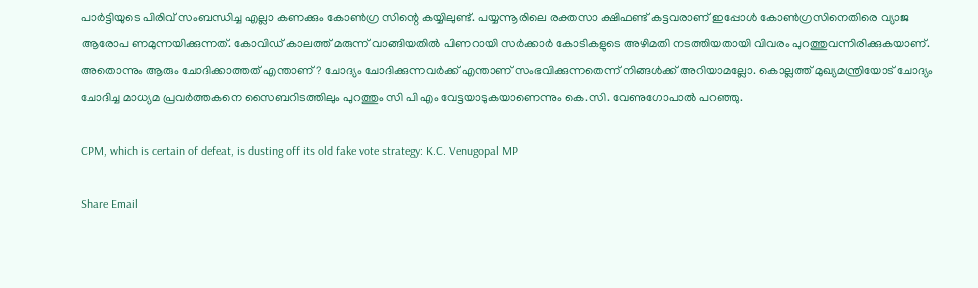പാര്‍ട്ടിയുടെ പിരിവ് സംബന്ധിച്ച എല്ലാ കണക്കും കോണ്‍ഗ്ര സിന്റെ കയ്യിലുണ്ട്. പയ്യന്നൂരിലെ രക്തസാ ക്ഷിഫണ്ട് കട്ടവരാണ് ഇപ്പോള്‍ കോണ്‍ഗ്രസിനെതിരെ വ്യാജ ആരോപ ണമുന്നയിക്കുന്നത്. കോവിഡ് കാലത്ത് മരുന്ന് വാങ്ങിയതില്‍ പിണറായി സര്‍ക്കാര്‍ കോടികളുടെ അഴിമതി നടത്തിയതായി വിവരം പുറത്തുവന്നിരിക്കുകയാണ്. അതൊന്നും ആരും ചോദിക്കാത്തത് എന്താണ്? ചോദ്യം ചോദിക്കുന്നവര്‍ക്ക് എന്താണ് സംഭവിക്കുന്നതെന്ന് നിങ്ങള്‍ക്ക് അറിയാമല്ലോ. കൊല്ലത്ത് മുഖ്യമന്ത്രിയോട് ചോദ്യം ചോദിച്ച മാധ്യമ പ്രവര്‍ത്തകനെ സൈബറിടത്തിലും പുറത്തും സി പി എം വേട്ടയാടുകയാണെന്നും കെ.സി. വേണുഗോപാല്‍ പറഞ്ഞു.

CPM, which is certain of defeat, is dusting off its old fake vote strategy: K.C. Venugopal MP

Share Email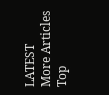LATEST
More Articles
Top